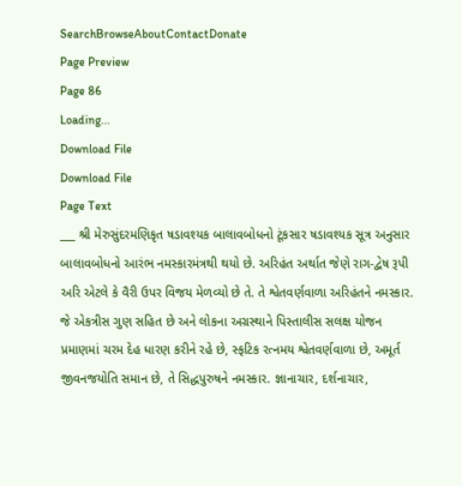SearchBrowseAboutContactDonate
Page Preview
Page 86
Loading...
Download File
Download File
Page Text
___ શ્રી મેરુસુંદરમણિકૃત ષડાવશ્યક બાલાવબોધનો ટૂંકસાર ષડાવશ્યક સૂત્ર અનુસાર બાલાવબોધનો આરંભ નમસ્કારમંત્રથી થયો છે. અરિહંત અર્થાત જેણે રાગ-દ્વેષ રૂપી અરિ એટલે કે વૈરી ઉપર વિજય મેળવ્યો છે તે. તે શ્વેતવર્ણવાળા અરિહંતને નમસ્કાર. જે એકત્રીસ ગુણ સહિત છે અને લોકના અગ્રસ્થાને પિસ્તાલીસ સલક્ષ યોજન પ્રમાણમાં ચરમ દેહ ધારણ કરીને રહે છે, સ્ફટિક રત્નમય શ્વેતવર્ણવાળા છે, અમૂર્ત જીવનજયોતિ સમાન છે, તે સિદ્ધપુરુષને નમસ્કાર. જ્ઞાનાચાર, દર્શનાચાર,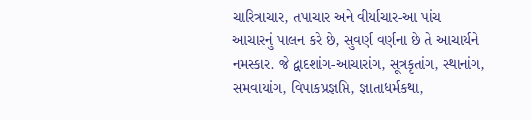ચારિત્રાચાર, તપાચાર અને વીર્યાચાર-આ પાંચ આચારનું પાલન કરે છે, સુવર્ણ વર્ણના છે તે આચાર્યને નમસ્કાર. જે દ્વાદશાંગ-આચારાંગ, સૂત્રકૃતાંગ, સ્થાનાંગ, સમવાયાંગ, વિપાકપ્રજ્ઞપ્તિ, જ્ઞાતાધર્મકથા,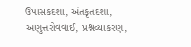ઉપાસકદશા, અંતકૃતદશા, અણુત્તરોવવાઈ, પ્રશ્નવ્યાકરણ,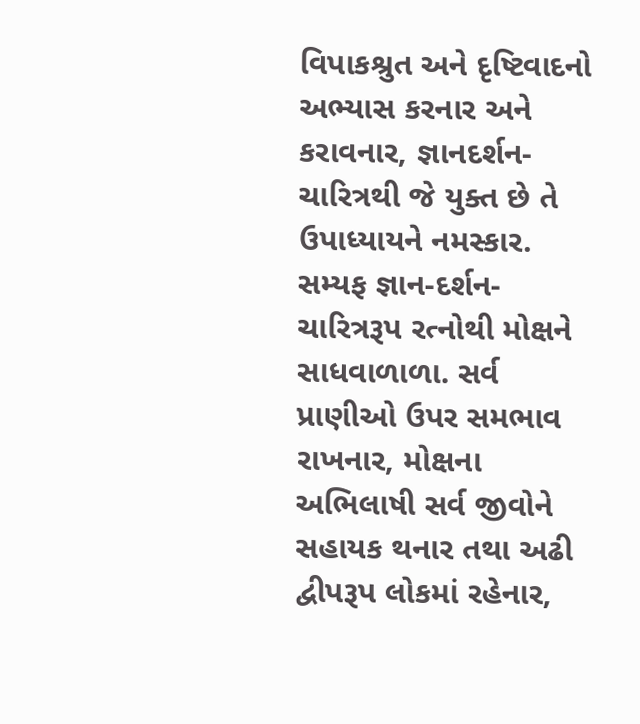વિપાકશ્રુત અને દૃષ્ટિવાદનો અભ્યાસ કરનાર અને કરાવનાર, જ્ઞાનદર્શન-ચારિત્રથી જે યુક્ત છે તે ઉપાધ્યાયને નમસ્કાર. સમ્યફ જ્ઞાન-દર્શન-ચારિત્રરૂપ રત્નોથી મોક્ષને સાધવાળાળા. સર્વ પ્રાણીઓ ઉપર સમભાવ રાખનાર, મોક્ષના અભિલાષી સર્વ જીવોને સહાયક થનાર તથા અઢી દ્વીપરૂપ લોકમાં રહેનાર,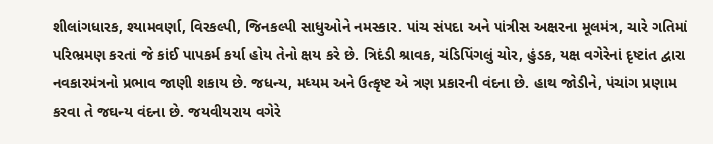શીલાંગધારક, શ્યામવર્ણા, વિરકલ્પી, જિનકલ્પી સાધુઓને નમસ્કાર. પાંચ સંપદા અને પાંત્રીસ અક્ષરના મૂલમંત્ર, ચારે ગતિમાં પરિભ્રમણ કરતાં જે કાંઈ પાપકર્મ કર્યા હોય તેનો ક્ષય કરે છે. ત્રિદંડી શ્રાવક, ચંડિપિંગલું ચોર, હુંડક, યક્ષ વગેરેનાં દૃષ્ટાંત દ્વારા નવકારમંત્રનો પ્રભાવ જાણી શકાય છે. જધન્ય, મધ્યમ અને ઉત્કૃષ્ટ એ ત્રણ પ્રકારની વંદના છે. હાથ જોડીને, પંચાંગ પ્રણામ કરવા તે જઘન્ય વંદના છે. જયવીયરાય વગેરે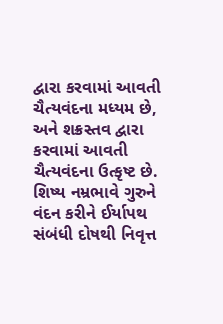દ્વારા કરવામાં આવતી ચૈત્યવંદના મધ્યમ છે, અને શક્રસ્તવ દ્વારા કરવામાં આવતી ચૈત્યવંદના ઉત્કૃષ્ટ છે. શિષ્ય નમ્રભાવે ગુરુને વંદન કરીને ઈર્યાપથ સંબંધી દોષથી નિવૃત્ત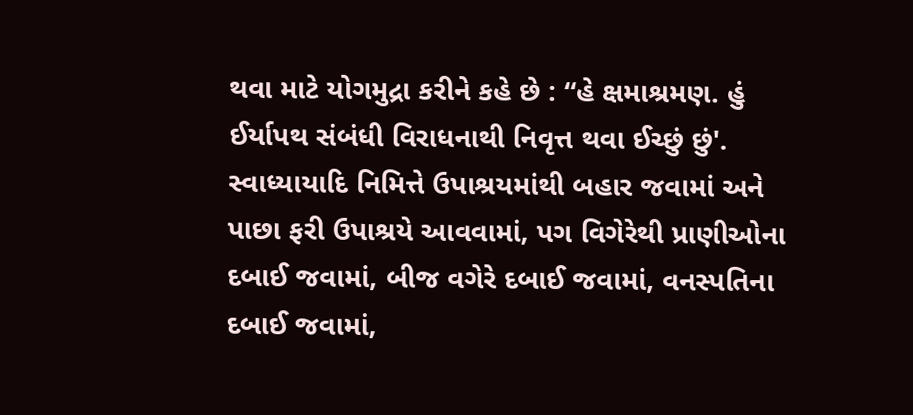થવા માટે યોગમુદ્રા કરીને કહે છે : “હે ક્ષમાશ્રમણ. હું ઈર્યાપથ સંબંધી વિરાધનાથી નિવૃત્ત થવા ઈચ્છું છું'. સ્વાધ્યાયાદિ નિમિત્તે ઉપાશ્રયમાંથી બહાર જવામાં અને પાછા ફરી ઉપાશ્રયે આવવામાં, પગ વિગેરેથી પ્રાણીઓના દબાઈ જવામાં, બીજ વગેરે દબાઈ જવામાં, વનસ્પતિના દબાઈ જવામાં,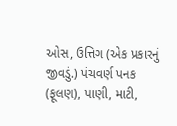ઓસ, ઉત્તિગ (એક પ્રકારનું જીવડું.) પંચવર્ણ પનક (ફૂલણ), પાણી, માટી,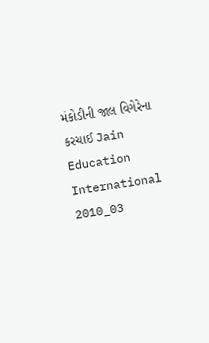મંકોડીની જાલ વિગેરેના કરચાઈ Jain Education International 2010_03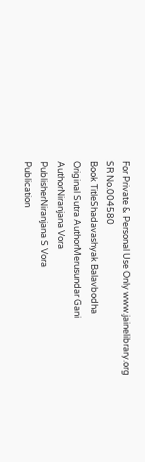For Private & Personal Use Only www.jainelibrary.org
SR No.004580
Book TitleShadavashyak Balavbodha
Original Sutra AuthorMerusundar Gani
AuthorNiranjana Vora
PublisherNiranjana S Vora
Publication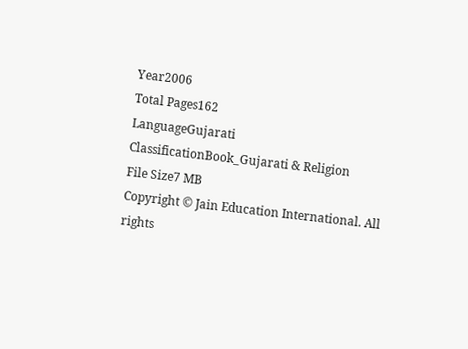Year2006
Total Pages162
LanguageGujarati
ClassificationBook_Gujarati & Religion
File Size7 MB
Copyright © Jain Education International. All rights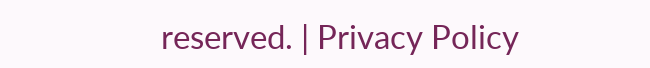reserved. | Privacy Policy